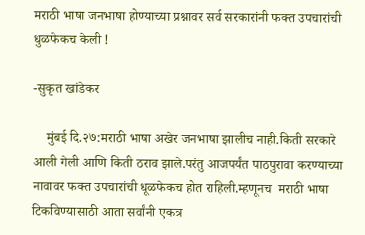मराठी भाषा जनभाषा होण्याच्या प्रश्नावर सर्व सरकारांनी फक्त उपचारांची धुळफेकच केली !

-सुकृत खांडेकर

    मुंबई दि.२७:मराठी भाषा अखेर जनभाषा झालीच नाही.किती सरकारे आली गेली आणि किती ठराव झाले.परंतु आजपर्यंत पाठपुरावा करण्याच्या नावावर फक्त उपचारांची धूळफेकच होत राहिली‌.म्हणूनच  मराठी भाषा टिकविण्यासाठी आता सर्वांनी एकत्र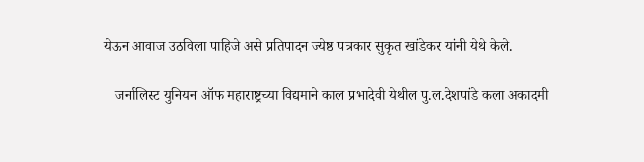येऊन आवाज उठविला पाहिजे असे प्रतिपादन ज्येष्ठ पत्रकार सुकृत खांडेकर यांनी येथे केले.

   जर्नालिस्ट युनियन ऑफ महाराष्ट्रच्या विद्यमाने काल प्रभादेवी येथील पु.ल.देशपांडे कला अकादमी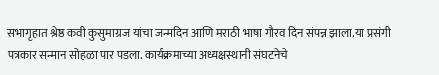सभागृहात श्रेष्ठ कवी कुसुमाग्रज यांचा जन्मदिन आणि मराठी भाषा गौरव दिन संपन्न झाला.या प्रसंगी पत्रकार सन्मान सोहळा पार पडला. कार्यक्रमाच्या अध्यक्षस्थानी संघटनेचे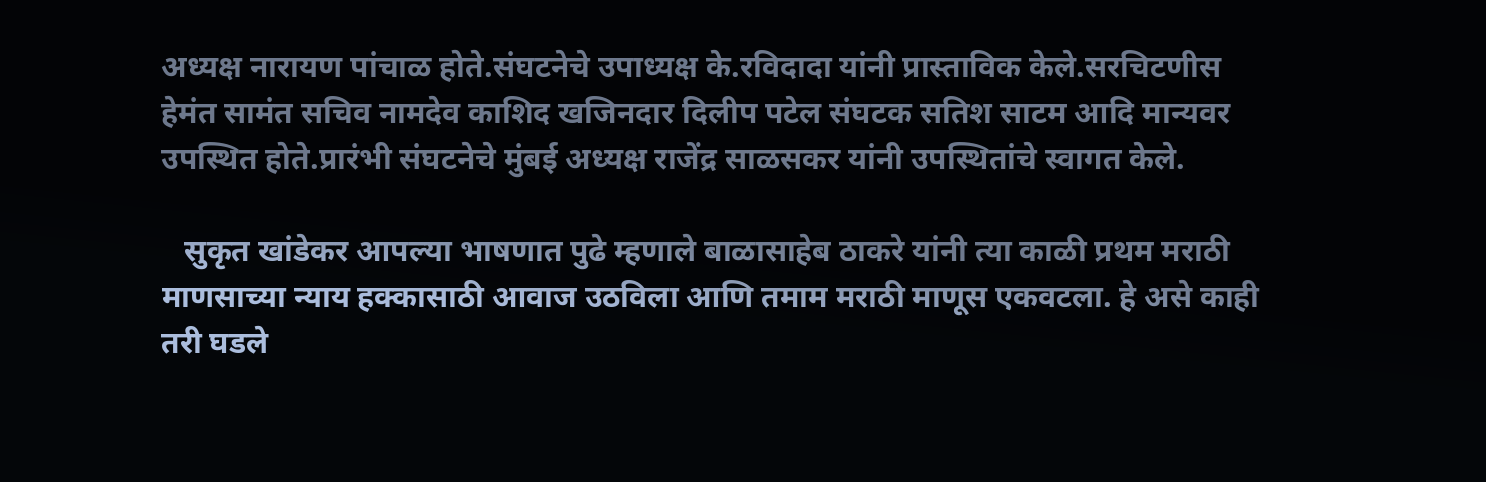अध्यक्ष नारायण पांचाळ होते.संघटनेचे उपाध्यक्ष के.रविदादा यांनी प्रास्ताविक केले.सरचिटणीस हेमंत सामंत सचिव नामदेव काशिद खजिनदार दिलीप पटेल संघटक सतिश साटम आदि मान्यवर उपस्थित होते.प्रारंभी संघटनेचे मुंबई अध्यक्ष राजेंद्र साळसकर यांनी उपस्थितांचे स्वागत केले.

   सुकृत खांडेकर आपल्या भाषणात पुढे म्हणाले बाळासाहेब ठाकरे यांनी त्या काळी प्रथम मराठी माणसाच्या न्याय हक्कासाठी आवाज उठविला आणि तमाम मराठी माणूस एकवटला. हे असे काही तरी घडले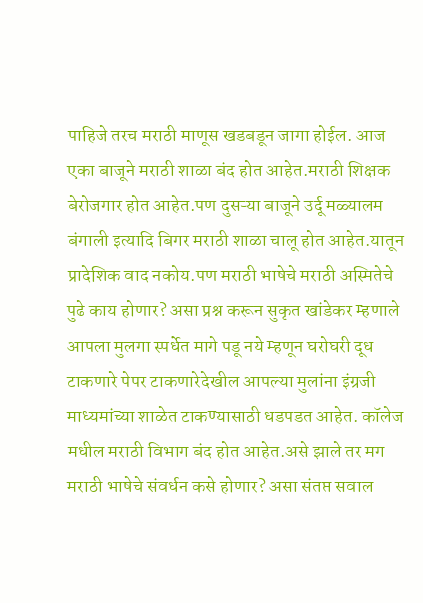पाहिजे तरच मराठी माणूस खडबडून जागा होईल. आज एका बाजूने मराठी शाळा बंद होत आहेत.मराठी शिक्षक बेरोजगार होत आहेत.पण दुसऱ्या बाजूने उर्दू मळ्यालम बंगाली इत्यादि बिगर मराठी शाळा चालू होत आहेत.यातून प्रादेशिक वाद नकोय.पण मराठी भाषेचे मराठी अस्मितेचे पुढे काय होणार? असा प्रश्न करून सुकृत खांडेकर म्हणाले आपला मुलगा स्पर्धेत मागे पडू नये म्हणून घरोघरी दूध टाकणारे पेपर टाकणारेदेखील आपल्या मुलांना इंग्रजी माध्यमांच्या शाळेत टाकण्यासाठी धडपडत आहेत. कॉलेज मधील मराठी विभाग बंद होत आहेत.असे झाले तर मग  मराठी भाषेचे संवर्धन कसे होणार? असा संतप्त सवाल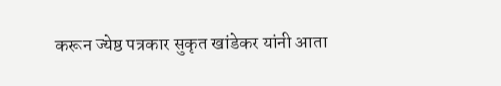करून ज्येष्ठ पत्रकार सुकृत खांडेकर यांनी आता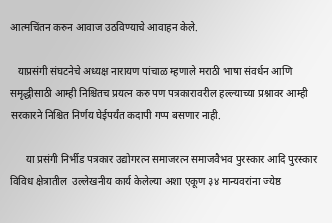आत्मचिंतन करुन आवाज उठविण्याचे आवाहन केले.

   याप्रसंगी संघटनेचे अध्यक्ष नारायण पांचाळ म्हणाले मराठी भाषा संवर्धन आणि समृद्धीसाठी आम्ही निश्चितच प्रयत्न करु पण पत्रकारावरील हल्ल्याच्या प्रश्नावर आम्ही सरकारने निश्चित निर्णय घेईपर्यंत कदापी गप्प बसणार नाही.

      या प्रसंगी निर्भीड पत्रकार उद्योगरत्न समाजरत्न समाजवैभव पुरस्कार आदि पुरस्कार विविध क्षेत्रातील  उल्लेखनीय कार्य केलेल्या अशा एकूण ३४ मान्यवरांना ज्येष्ठ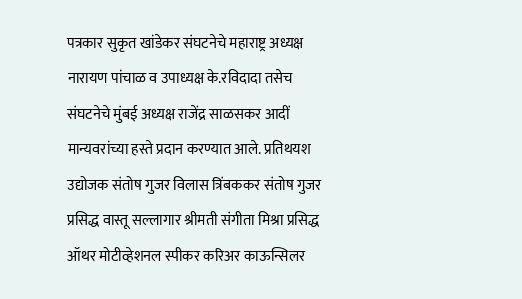पत्रकार सुकृत खांडेकर संघटनेचे महाराष्ट्र अध्यक्ष नारायण पांचाळ व उपाध्यक्ष के.रविदादा तसेच संघटनेचे मुंबई अध्यक्ष राजेंद्र साळसकर आदीं मान्यवरांच्या हस्ते प्रदान करण्यात आले. प्रतिथयश उद्योजक संतोष गुजर विलास त्रिंबककर संतोष गुजर प्रसिद्ध वास्तू सल्लागार श्रीमती संगीता मिश्रा प्रसिद्ध ऑथर मोटीव्हेशनल स्पीकर करिअर काऊन्सिलर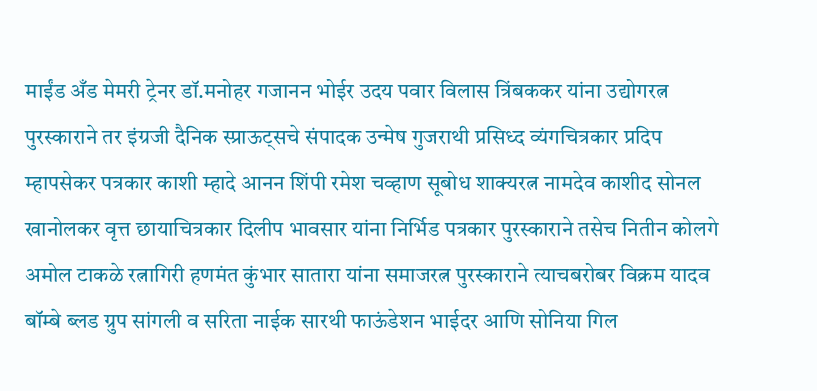माईंड अँड मेमरी ट्रेनर डॉ.मनोहर गजानन भोईर उदय पवार विलास त्रिंबककर यांना उद्योगरत्न पुरस्काराने तर इंग्रजी दैनिक स्प्राऊट्सचे संपादक उन्मेष गुजराथी प्रसिध्द व्यंगचित्रकार प्रदिप म्हापसेकर पत्रकार काशी म्हादे आनन शिंपी रमेश चव्हाण सूबोध शाक्यरत्न नामदेव काशीद सोनल खानोलकर वृत्त छायाचित्रकार दिलीप भावसार यांना निर्भिड पत्रकार पुरस्काराने तसेच नितीन कोलगे अमोल टाकळे रत्नागिरी हणमंत कुंभार सातारा यांना समाजरत्न पुरस्काराने त्याचबरोबर विक्रम यादव बॉम्बे ब्लड ग्रुप सांगली व सरिता नाईक सारथी फाऊंडेशन भाईदर आणि सोनिया गिल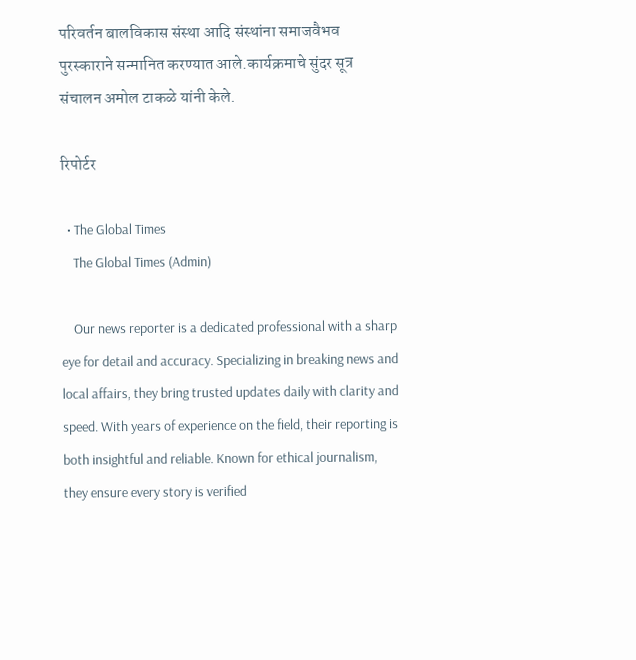परिवर्तन बालविकास संस्था आदि संस्थांना समाजवैभव पुरस्काराने सन्मानित करण्यात आले.कार्यक्रमाचे सुंदर सूत्र संचालन अमोल टाकळे यांनी केले.

रिपोर्टर

  • The Global Times
    The Global Times (Admin)

    Our news reporter is a dedicated professional with a sharp eye for detail and accuracy. Specializing in breaking news and local affairs, they bring trusted updates daily with clarity and speed. With years of experience on the field, their reporting is both insightful and reliable. Known for ethical journalism, they ensure every story is verified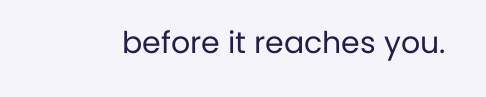before it reaches you.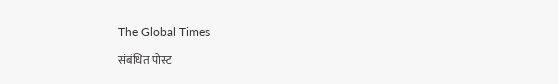The Global Times

संबंधित पोस्ट